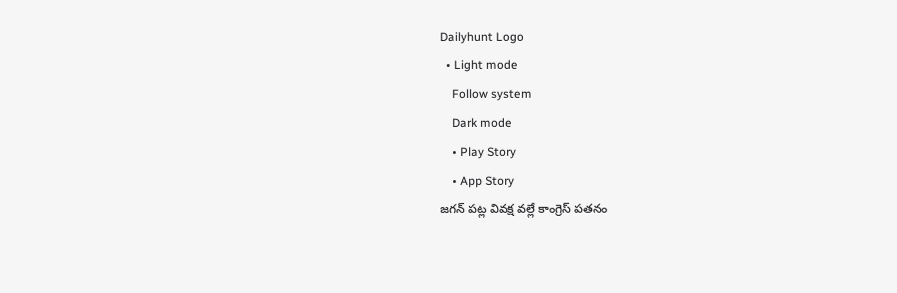Dailyhunt Logo
  • Light mode
    Follow system
    Dark mode
    • Play Story
    • App Story
జగన్ పట్ల వివక్ష వల్లే కాంగ్రెస్ పతనం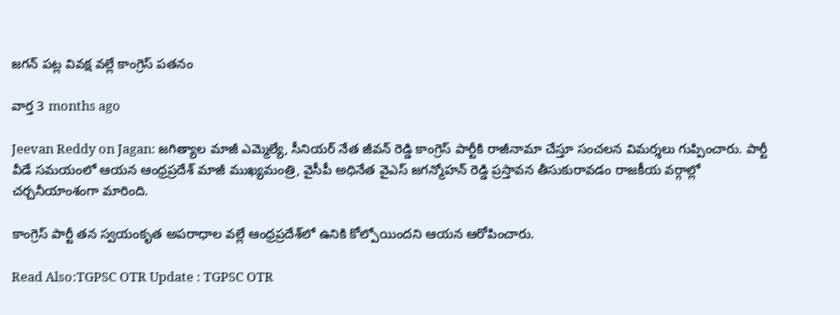జగన్ పట్ల వివక్ష వల్లే కాంగ్రెస్ పతనం

వార్త 3 months ago

Jeevan Reddy on Jagan: జగిత్యాల మాజీ ఎమ్మెల్యే, సీనియర్ నేత జీవన్ రెడ్డి కాంగ్రెస్ పార్టీకి రాజీనామా చేస్తూ సంచలన విమర్శలు గుప్పించారు. పార్టీ వీడే సమయంలో ఆయన ఆంధ్రప్రదేశ్ మాజీ ముఖ్యమంత్రి, వైసీపీ అధినేత వైఎస్ జగన్మోహన్ రెడ్డి ప్రస్తావన తీసుకురావడం రాజకీయ వర్గాల్లో చర్చనీయాంశంగా మారింది.

కాంగ్రెస్ పార్టీ తన స్వయంకృత అపరాధాల వల్లే ఆంధ్రప్రదేశ్‌లో ఉనికి కోల్పోయిందని ఆయన ఆరోపించారు.

Read Also:TGPSC OTR Update : TGPSC OTR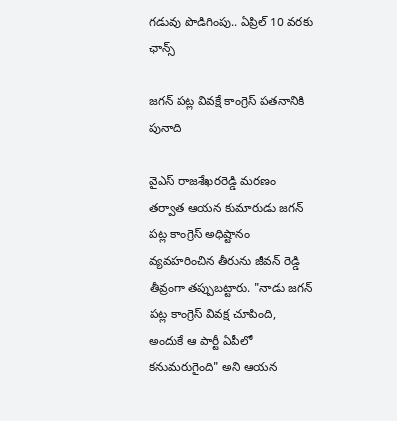గడువు పొడిగింపు.. ఏప్రిల్ 10 వరకు ఛాన్స్

జగన్ పట్ల వివక్షే కాంగ్రెస్ పతనానికి పునాది

వైఎస్ రాజశేఖరరెడ్డి మరణం తర్వాత ఆయన కుమారుడు జగన్ పట్ల కాంగ్రెస్ అధిష్టానం వ్యవహరించిన తీరును జీవన్ రెడ్డి తీవ్రంగా తప్పుబట్టారు. "నాడు జగన్ పట్ల కాంగ్రెస్ వివక్ష చూపింది, అందుకే ఆ పార్టీ ఏపీలో కనుమరుగైంది" అని ఆయన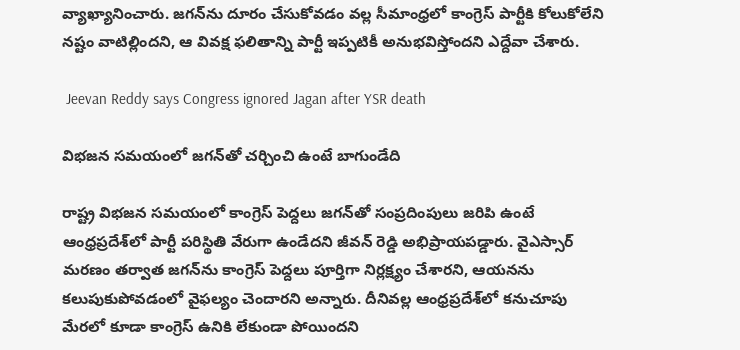వ్యాఖ్యానించారు. జగన్‌ను దూరం చేసుకోవడం వల్ల సీమాంధ్రలో కాంగ్రెస్ పార్టీకి కోలుకోలేని నష్టం వాటిల్లిందని, ఆ వివక్ష ఫలితాన్ని పార్టీ ఇప్పటికీ అనుభవిస్తోందని ఎద్దేవా చేశారు.

 Jeevan Reddy says Congress ignored Jagan after YSR death

విభజన సమయంలో జగన్‌తో చర్చించి ఉంటే బాగుండేది

రాష్ట్ర విభజన సమయంలో కాంగ్రెస్ పెద్దలు జగన్‌తో సంప్రదింపులు జరిపి ఉంటే ఆంధ్రప్రదేశ్‌లో పార్టీ పరిస్థితి వేరుగా ఉండేదని జీవన్ రెడ్డి అభిప్రాయపడ్డారు. వైఎస్సార్ మరణం తర్వాత జగన్‌ను కాంగ్రెస్ పెద్దలు పూర్తిగా నిర్లక్ష్యం చేశారని, ఆయనను కలుపుకుపోవడంలో వైఫల్యం చెందారని అన్నారు. దీనివల్ల ఆంధ్రప్రదేశ్‌లో కనుచూపు మేరలో కూడా కాంగ్రెస్ ఉనికి లేకుండా పోయిందని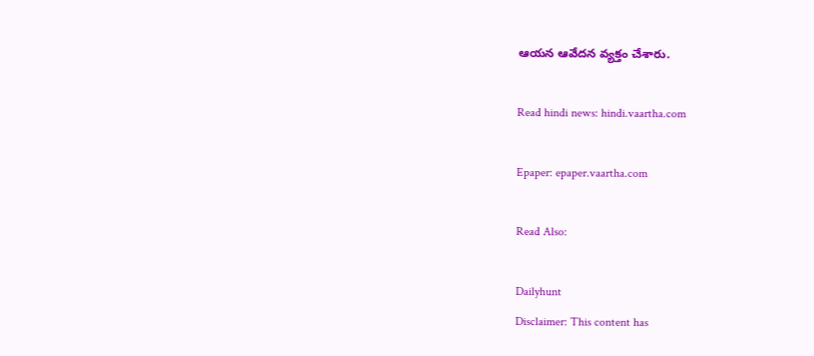ఆయన ఆవేదన వ్యక్తం చేశారు.

Read hindi news: hindi.vaartha.com

Epaper: epaper.vaartha.com

Read Also:

Dailyhunt
Disclaimer: This content has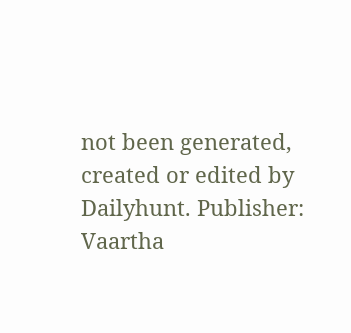not been generated, created or edited by Dailyhunt. Publisher: Vaartha